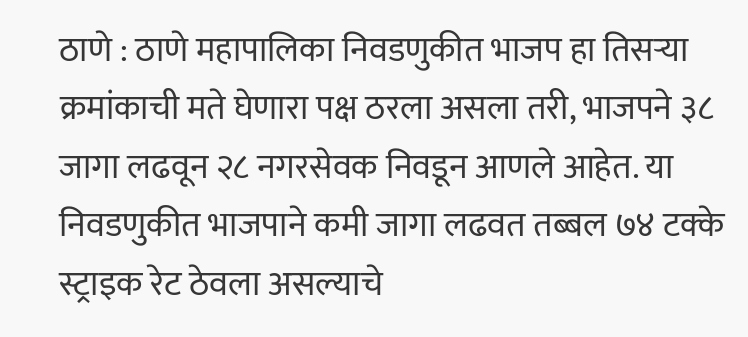ठाणे : ठाणे महापालिका निवडणुकीत भाजप हा तिसऱ्या क्रमांकाची मते घेणारा पक्ष ठरला असला तरी, भाजपने ३८ जागा लढवून २८ नगरसेवक निवडून आणले आहेत. या निवडणुकीत भाजपाने कमी जागा लढवत तब्बल ७४ टक्के स्ट्राइक रेट ठेवला असल्याचे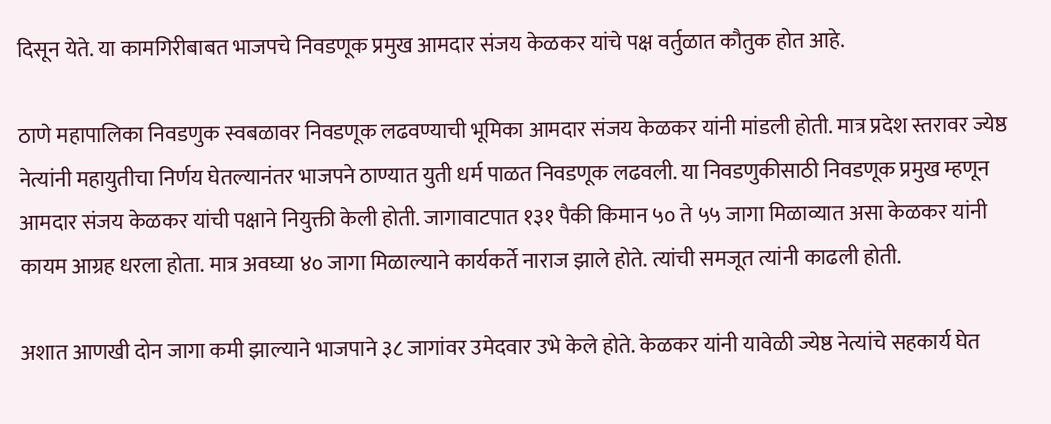दिसून येते. या कामगिरीबाबत भाजपचे निवडणूक प्रमुख आमदार संजय केळकर यांचे पक्ष वर्तुळात कौतुक होत आहे.

ठाणे महापालिका निवडणुक स्वबळावर निवडणूक लढवण्याची भूमिका आमदार संजय केळकर यांनी मांडली होती. मात्र प्रदेश स्तरावर ज्येष्ठ नेत्यांनी महायुतीचा निर्णय घेतल्यानंतर भाजपने ठाण्यात युती धर्म पाळत निवडणूक लढवली. या निवडणुकीसाठी निवडणूक प्रमुख म्हणून आमदार संजय केळकर यांची पक्षाने नियुक्ती केली होती. जागावाटपात १३१ पैकी किमान ५० ते ५५ जागा मिळाव्यात असा केळकर यांनी कायम आग्रह धरला होता. मात्र अवघ्या ४० जागा मिळाल्याने कार्यकर्ते नाराज झाले होते. त्यांची समजूत त्यांनी काढली होती.

अशात आणखी दोन जागा कमी झाल्याने भाजपाने ३८ जागांवर उमेदवार उभे केले होते. केळकर यांनी यावेळी ज्येष्ठ नेत्यांचे सहकार्य घेत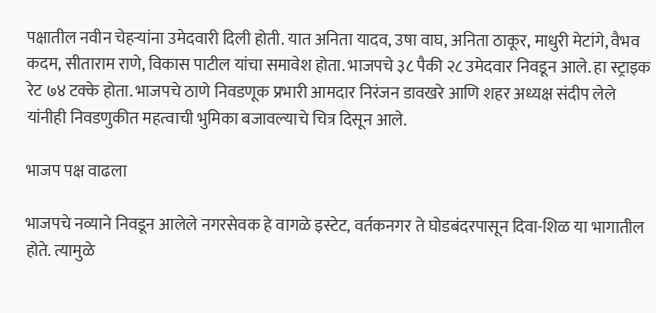पक्षातील नवीन चेहऱ्यांना उमेदवारी दिली होती. यात अनिता यादव, उषा वाघ, अनिता ठाकूर, माधुरी मेटांगे, वैभव कदम, सीताराम राणे, विकास पाटील यांचा समावेश होता. भाजपचे ३८ पैकी २८ उमेदवार निवडून आले. हा स्ट्राइक रेट ७४ टक्के होता. भाजपचे ठाणे निवडणूक प्रभारी आमदार निरंजन डावखरे आणि शहर अध्यक्ष संदीप लेले यांनीही निवडणुकीत महत्वाची भुमिका बजावल्याचे चित्र दिसून आले.

भाजप पक्ष वाढला

भाजपचे नव्याने निवडून आलेले नगरसेवक हे वागळे इस्टेट, वर्तकनगर ते घोडबंदरपासून दिवा-शिळ या भागातील होते. त्यामुळे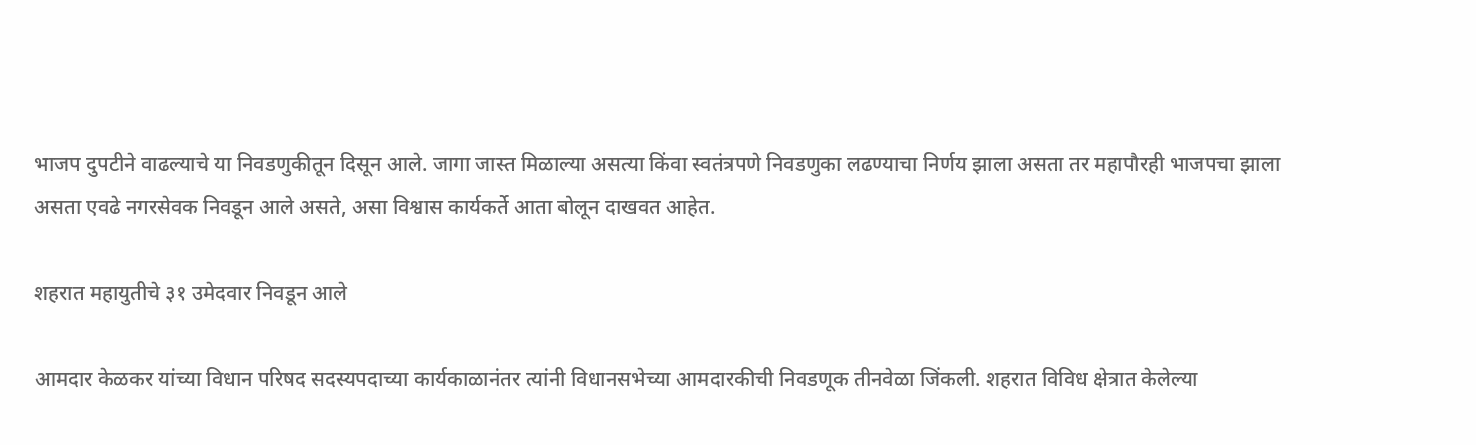भाजप दुपटीने वाढल्याचे या निवडणुकीतून दिसून आले. जागा जास्त मिळाल्या असत्या किंवा स्वतंत्रपणे निवडणुका लढण्याचा निर्णय झाला असता तर महापौरही भाजपचा झाला असता एवढे नगरसेवक निवडून आले असते, असा विश्वास कार्यकर्ते आता बोलून दाखवत आहेत.

शहरात महायुतीचे ३१ उमेदवार निवडून आले

आमदार केळकर यांच्या विधान परिषद सदस्यपदाच्या कार्यकाळानंतर त्यांनी विधानसभेच्या आमदारकीची निवडणूक तीनवेळा जिंकली. शहरात विविध क्षेत्रात केलेल्या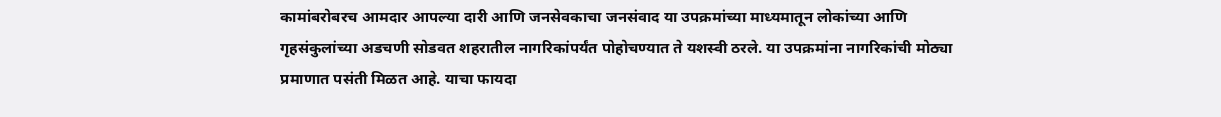कामांबरोबरच आमदार आपल्या दारी आणि जनसेवकाचा जनसंवाद या उपक्रमांच्या माध्यमातून लोकांच्या आणि गृहसंकुलांच्या अडचणी सोडवत शहरातील नागरिकांपर्यंत पोहोचण्यात ते यशस्वी ठरले. या उपक्रमांना नागरिकांची मोठ्या प्रमाणात पसंती मिळत आहे. याचा फायदा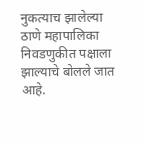नुकत्याच झालेल्या ठाणे महापालिका निवडणुकीत पक्षाला झाल्याचे बोलले जात आहे.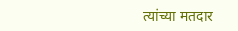त्यांच्या मतदार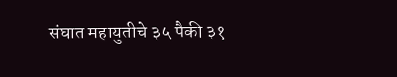संघात महायुतीचे ३५ पैकी ३१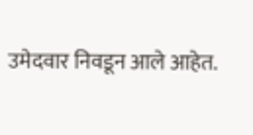उमेदवार निवडून आले आहेत.